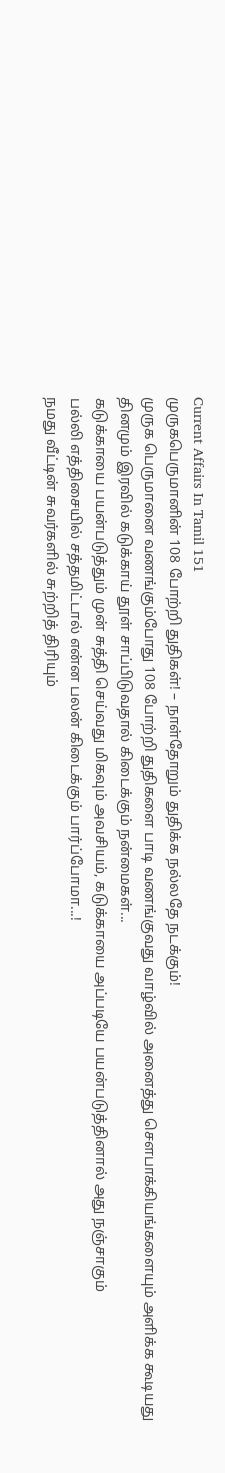Current Affairs In Tamil 151
முருகபெருமானின் 108 போற்றி துதிகள்! – நாள்தோறும் துதிக்க நல்லதே நடக்கும்!
முருக பெருமானை வணங்கும்போது 108 போற்றி துதிகளை பாடி வணங்குவது வாழ்வில் அனைத்து சௌபாக்கியங்களையும் அளிக்க கூடியது
தினமும் இரவில் கடுக்காய் தூள் சாப்பிடுவதால் கிடைக்கும் நன்மைகள்...
கடுக்காயை பயன்படுத்தும் முன் சுத்தி செய்வது மிகவும் அவசியம், கடுக்காயை அப்படியே பயன்படுத்தினால் அது நஞ்சாகும்
பல்லி எத்திசையில் சத்தமிட்டால் என்ன பலன் கிடைக்கும் பார்ப்போமா...!
நமது வீட்டின் சுவர்களில் சுற்றித் திரியும்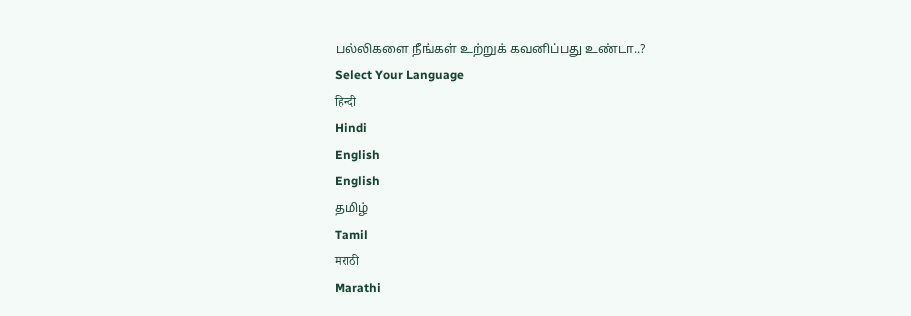பல்லிகளை நீங்கள் உற்றுக் கவனிப்பது உண்டா..?
Select Your Language
हिन्दी
Hindi
English
English
தமிழ்
Tamil
मराठी
Marathi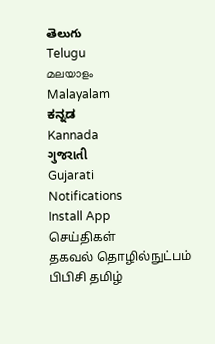తెలుగు
Telugu
മലയാളം
Malayalam
ಕನ್ನಡ
Kannada
ગુજરાતી
Gujarati
Notifications
Install App
செய்திகள்
தகவல் தொழில்நுட்பம்
பிபிசி தமிழ்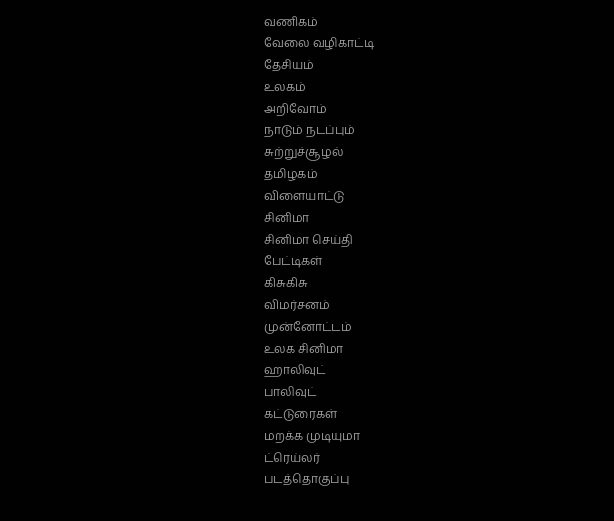வணிகம்
வேலை வழிகாட்டி
தேசியம்
உலகம்
அறிவோம்
நாடும் நடப்பும்
சுற்றுச்சூழல்
தமிழகம்
விளையாட்டு
சினிமா
சினிமா செய்தி
பேட்டிகள்
கிசுகிசு
விமர்சனம்
முன்னோட்டம்
உலக சினிமா
ஹாலிவுட்
பாலிவுட்
கட்டுரைகள்
மறக்க முடியுமா
ட்ரெய்லர்
படத்தொகுப்பு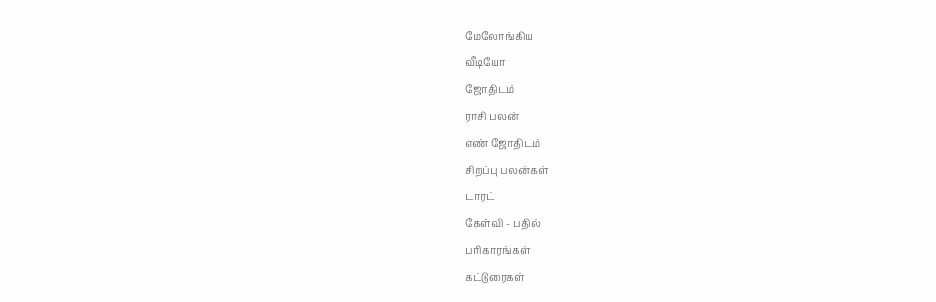மேலோங்கிய
வீடியோ
ஜோதிடம்
ராசி பலன்
எண் ஜோதிடம்
சிறப்பு பலன்கள்
டாரட்
கேள்வி - பதில்
பரிகாரங்கள்
கட்டுரைகள்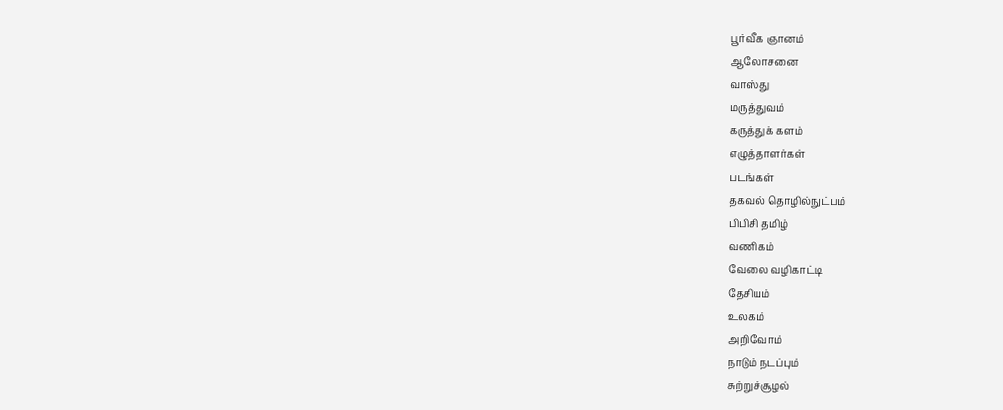பூர்வீக ஞானம்
ஆலோசனை
வாஸ்து
மருத்துவம்
கருத்துக் களம்
எழுத்தாளர்கள்
படங்கள்
தகவல் தொழில்நுட்பம்
பிபிசி தமிழ்
வணிகம்
வேலை வழிகாட்டி
தேசியம்
உலகம்
அறிவோம்
நாடும் நடப்பும்
சுற்றுச்சூழல்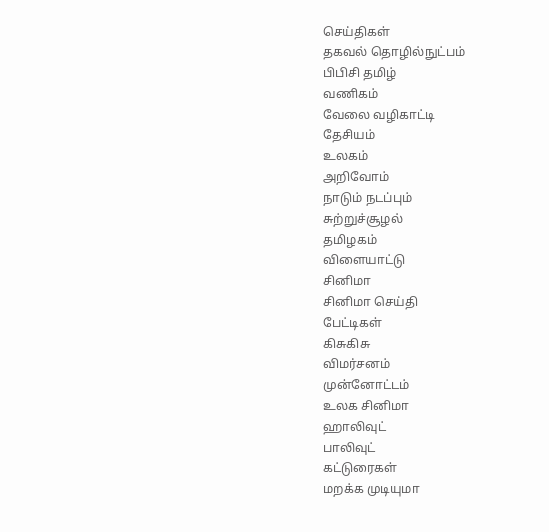செய்திகள்
தகவல் தொழில்நுட்பம்
பிபிசி தமிழ்
வணிகம்
வேலை வழிகாட்டி
தேசியம்
உலகம்
அறிவோம்
நாடும் நடப்பும்
சுற்றுச்சூழல்
தமிழகம்
விளையாட்டு
சினிமா
சினிமா செய்தி
பேட்டிகள்
கிசுகிசு
விமர்சனம்
முன்னோட்டம்
உலக சினிமா
ஹாலிவுட்
பாலிவுட்
கட்டுரைகள்
மறக்க முடியுமா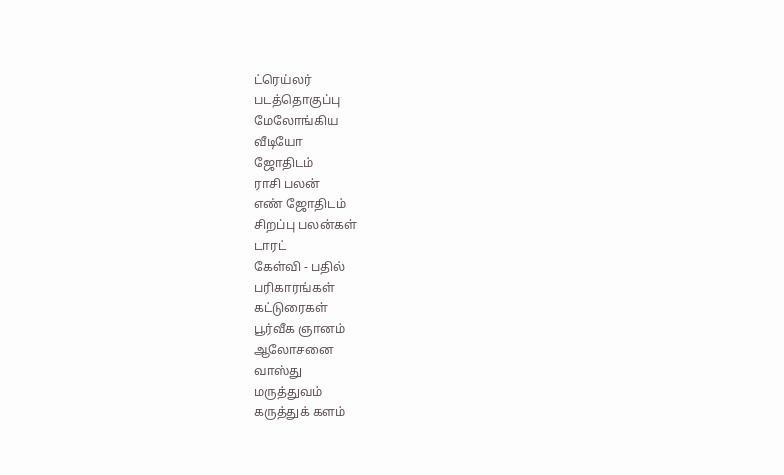ட்ரெய்லர்
படத்தொகுப்பு
மேலோங்கிய
வீடியோ
ஜோதிடம்
ராசி பலன்
எண் ஜோதிடம்
சிறப்பு பலன்கள்
டாரட்
கேள்வி - பதில்
பரிகாரங்கள்
கட்டுரைகள்
பூர்வீக ஞானம்
ஆலோசனை
வாஸ்து
மருத்துவம்
கருத்துக் களம்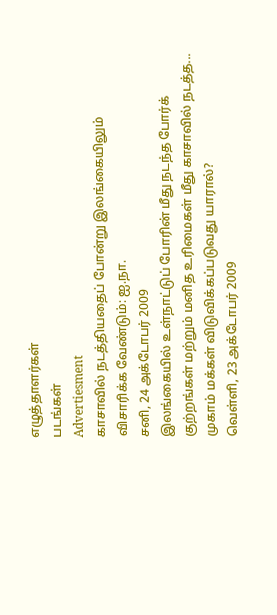எழுத்தாளர்கள்
படங்கள்
Advertiesment
காசாவில் நடத்தியதைப் போன்று இலங்கையிலும் விசாரிக்க வேண்டும்: ஐ.நா.
சனி, 24 அக்டோபர் 2009
இலங்கையில் உள்நாட்டுப் போரின் மீது நடந்த போர்க் குற்றங்கள் மற்றும் மனித உரிமைகள் மீது காசாவில் நடத்த...
முகாம் மக்கள் விடுவிக்கப்படுவது யாரால்?
வெள்ளி, 23 அக்டோபர் 2009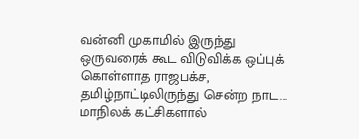வன்னி முகாமில் இருந்து ஒருவரைக் கூட விடுவிக்க ஒப்புக் கொள்ளாத ராஜபக்ச, தமிழ்நாட்டிலிருந்து சென்ற நாட...
மாநிலக் கட்சிகளால்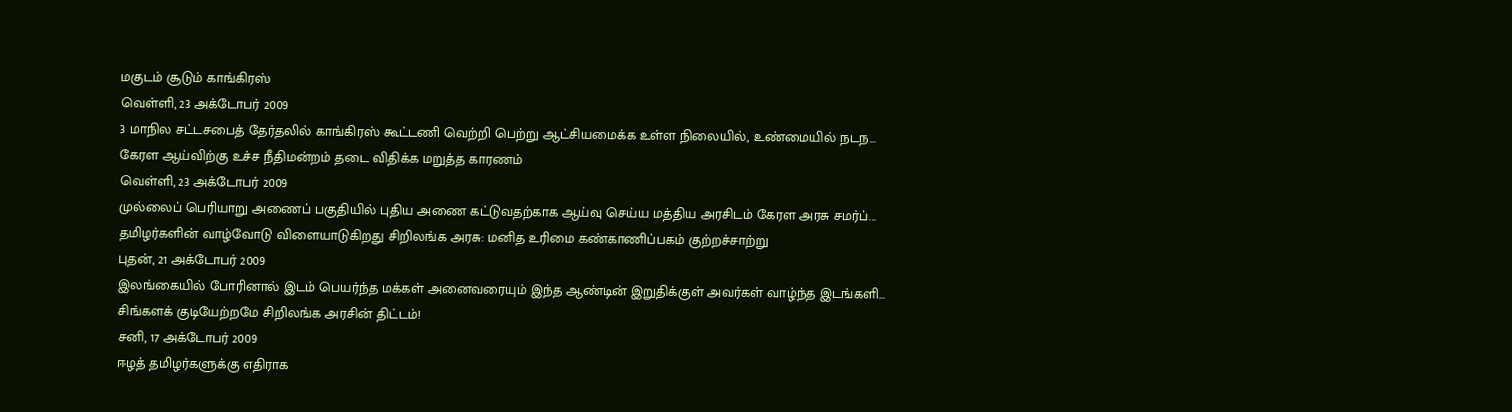மகுடம் சூடும் காங்கிரஸ்
வெள்ளி, 23 அக்டோபர் 2009
3 மாநில சட்டசபைத் தேர்தலில் காங்கிரஸ் கூட்டணி வெற்றி பெற்று ஆட்சியமைக்க உள்ள நிலையில், உண்மையில் நடந...
கேரள ஆய்விற்கு உச்ச நீதிமன்றம் தடை விதிக்க மறுத்த காரணம்
வெள்ளி, 23 அக்டோபர் 2009
முல்லைப் பெரியாறு அணைப் பகுதியில் புதிய அணை கட்டுவதற்காக ஆய்வு செய்ய மத்திய அரசிடம் கேரள அரசு சமர்ப்...
தமிழர்களின் வாழ்வோடு விளையாடுகிறது சிறிலங்க அரசு: மனித உரிமை கண்காணிப்பகம் குற்றச்சாற்று
புதன், 21 அக்டோபர் 2009
இலங்கையில் போரினால் இடம் பெயர்ந்த மக்கள் அனைவரையும் இந்த ஆண்டின் இறுதிக்குள் அவர்கள் வாழ்ந்த இடங்களி...
சிங்களக் குடியேற்றமே சிறிலங்க அரசின் திட்டம்!
சனி, 17 அக்டோபர் 2009
ஈழத் தமிழர்களுக்கு எதிராக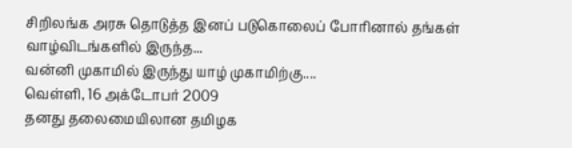சிறிலங்க அரசு தொடுத்த இனப் படுகொலைப் போரினால் தங்கள் வாழ்விடங்களில் இருந்த...
வன்னி முகாமில் இருந்து யாழ் முகாமிற்கு....
வெள்ளி, 16 அக்டோபர் 2009
தனது தலைமையிலான தமிழக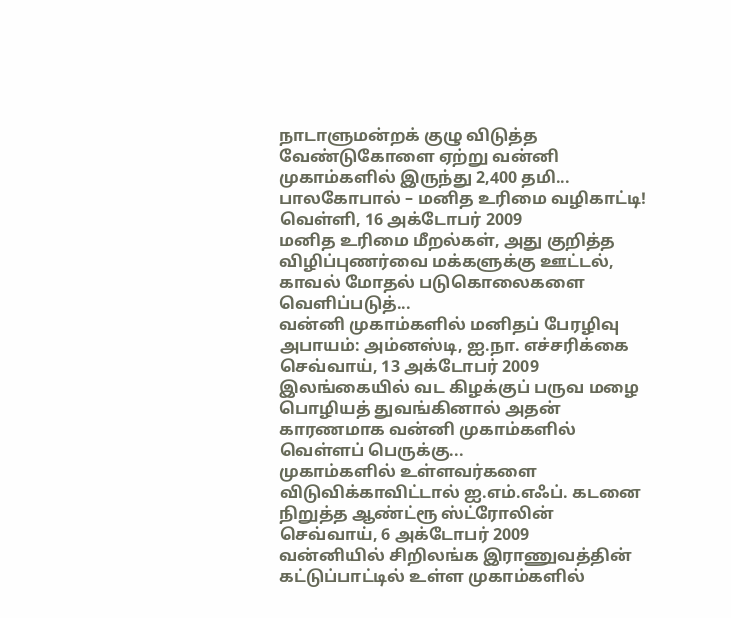நாடாளுமன்றக் குழு விடுத்த வேண்டுகோளை ஏற்று வன்னி முகாம்களில் இருந்து 2,400 தமி...
பாலகோபால் – மனித உரிமை வழிகாட்டி!
வெள்ளி, 16 அக்டோபர் 2009
மனித உரிமை மீறல்கள், அது குறித்த விழிப்புணர்வை மக்களுக்கு ஊட்டல், காவல் மோதல் படுகொலைகளை வெளிப்படுத்...
வன்னி முகாம்களில் மனிதப் பேரழிவு அபாயம்: அம்னஸ்டி, ஐ.நா. எச்சரிக்கை
செவ்வாய், 13 அக்டோபர் 2009
இலங்கையில் வட கிழக்குப் பருவ மழை பொழியத் துவங்கினால் அதன் காரணமாக வன்னி முகாம்களில் வெள்ளப் பெருக்கு...
முகாம்களில் உள்ளவர்களை விடுவிக்காவிட்டால் ஐ.எம்.எஃப். கடனை நிறுத்த ஆண்ட்ரூ ஸ்ட்ரோலின்
செவ்வாய், 6 அக்டோபர் 2009
வன்னியில் சிறிலங்க இராணுவத்தின் கட்டுப்பாட்டில் உள்ள முகாம்களில்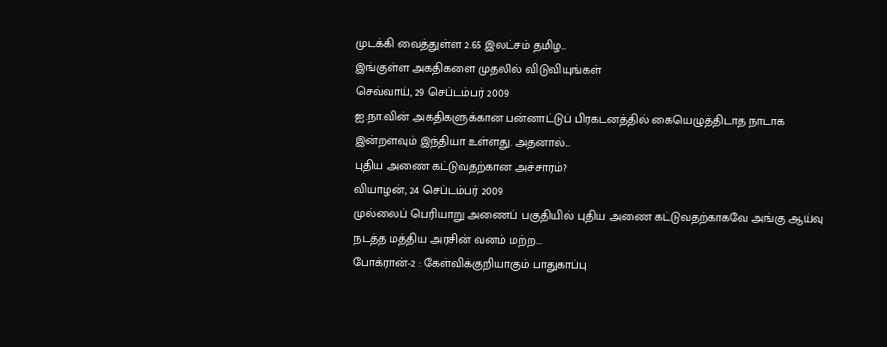முடக்கி வைத்துள்ள 2.65 இலட்சம் தமிழ...
இங்குள்ள அகதிகளை முதலில் விடுவியுங்கள்
செவ்வாய், 29 செப்டம்பர் 2009
ஐ.நா.வின் அகதிகளுக்கான பன்னாட்டுப் பிரகடனத்தில் கையெழுத்திடாத நாடாக இன்றளவும் இந்தியா உள்ளது. அதனால்...
புதிய அணை கட்டுவதற்கான அச்சாரம்?
வியாழன், 24 செப்டம்பர் 2009
முல்லைப் பெரியாறு அணைப் பகுதியில் புதிய அணை கட்டுவதற்காகவே அங்கு ஆய்வு நடத்த மத்திய அரசின் வனம் மற்ற...
போக்ரான்-2 : கேள்விக்குறியாகும் பாதுகாப்பு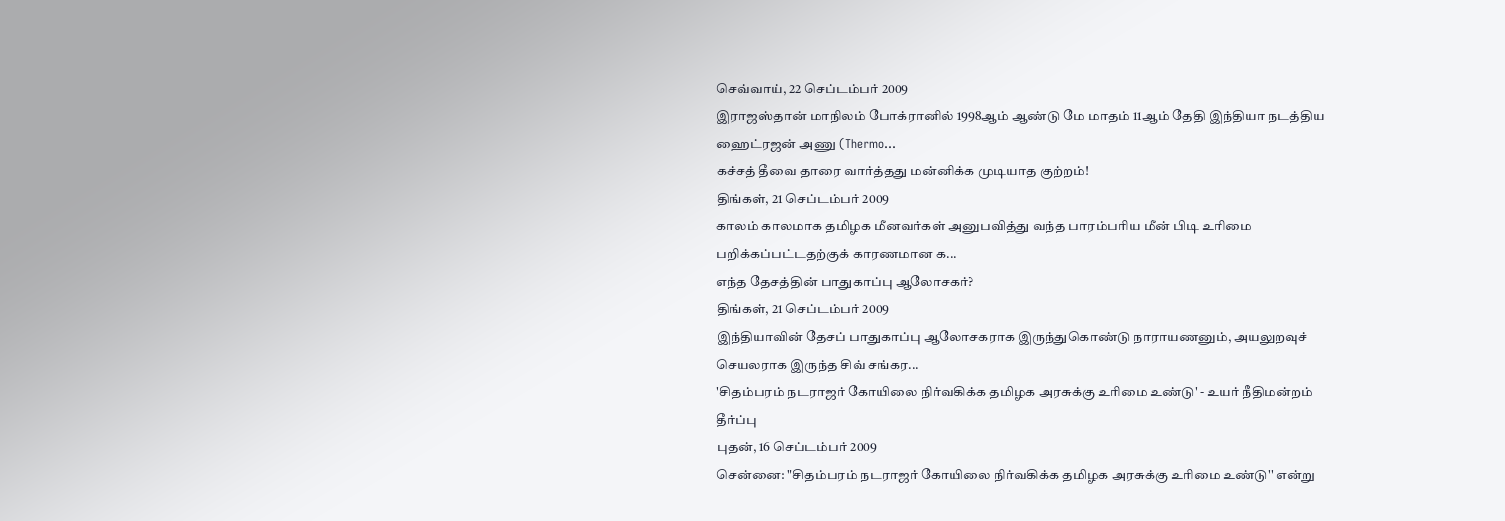செவ்வாய், 22 செப்டம்பர் 2009
இராஜஸ்தான் மாநிலம் போக்ரானில் 1998ஆம் ஆண்டு மே மாதம் 11ஆம் தேதி இந்தியா நடத்திய ஹைட்ரஜன் அணு (Thermo...
கச்சத் தீவை தாரை வார்த்தது மன்னிக்க முடியாத குற்றம்!
திங்கள், 21 செப்டம்பர் 2009
காலம் காலமாக தமிழக மீனவர்கள் அனுபவித்து வந்த பாரம்பரிய மீன் பிடி உரிமை பறிக்கப்பட்டதற்குக் காரணமான க...
எந்த தேசத்தின் பாதுகாப்பு ஆலோசகர்?
திங்கள், 21 செப்டம்பர் 2009
இந்தியாவின் தேசப் பாதுகாப்பு ஆலோசகராக இருந்துகொண்டு நாராயணனும், அயலுறவுச் செயலராக இருந்த சிவ் சங்கர...
'சிதம்பரம் நடராஜர் கோயிலை நிர்வகிக்க தமிழக அரசுக்கு உரிமை உண்டு' - உயர் நீதிமன்றம் தீர்ப்பு
புதன், 16 செப்டம்பர் 2009
சென்னை: "சிதம்பரம் நடராஜர் கோயிலை நிர்வகிக்க தமிழக அரசுக்கு உரிமை உண்டு'' என்று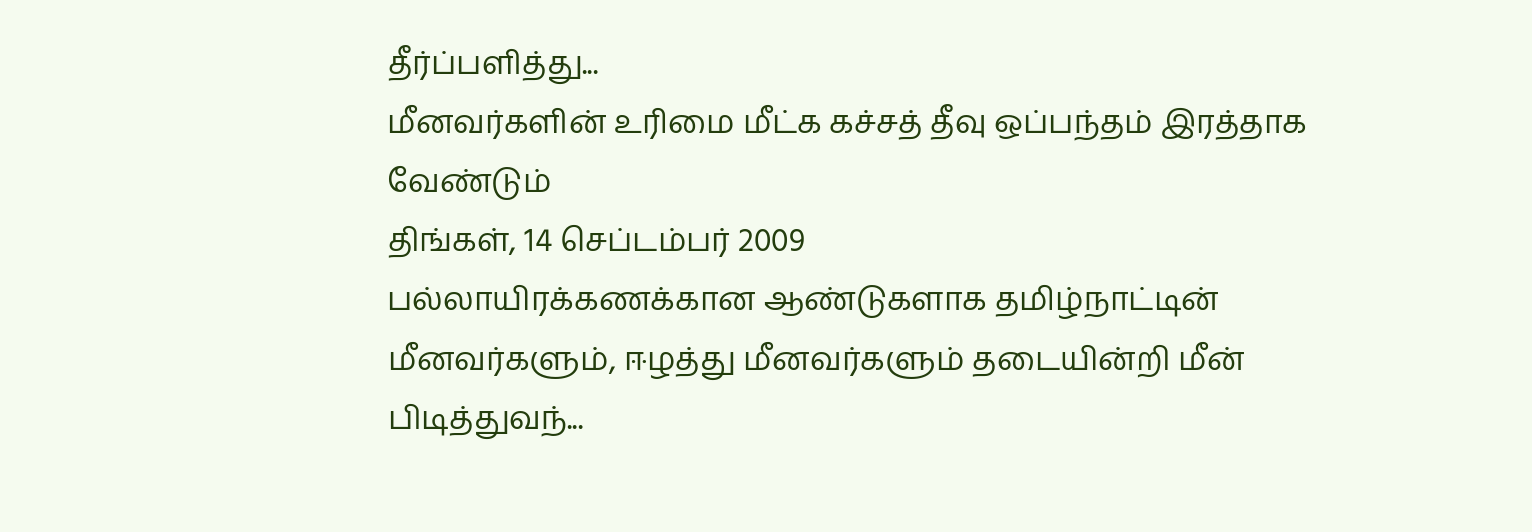தீர்ப்பளித்து...
மீனவர்களின் உரிமை மீட்க கச்சத் தீவு ஒப்பந்தம் இரத்தாக வேண்டும்
திங்கள், 14 செப்டம்பர் 2009
பல்லாயிரக்கணக்கான ஆண்டுகளாக தமிழ்நாட்டின் மீனவர்களும், ஈழத்து மீனவர்களும் தடையின்றி மீன் பிடித்துவந்...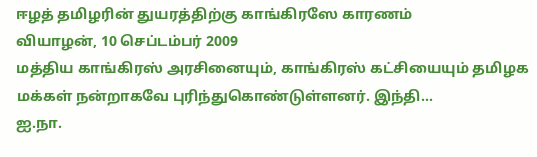ஈழத் தமிழரின் துயரத்திற்கு காங்கிரஸே காரணம்
வியாழன், 10 செப்டம்பர் 2009
மத்திய காங்கிரஸ் அரசினையும், காங்கிரஸ் கட்சியையும் தமிழக மக்கள் நன்றாகவே புரிந்துகொண்டுள்ளனர். இந்தி...
ஐ.நா.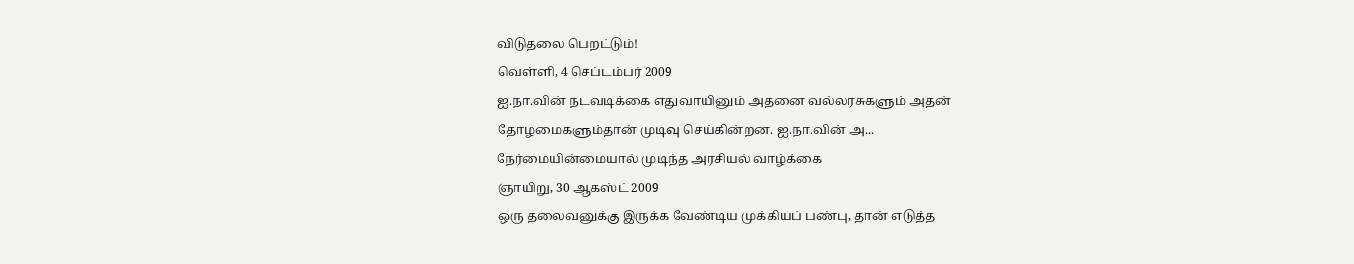விடுதலை பெறட்டும்!
வெள்ளி, 4 செப்டம்பர் 2009
ஐ.நா.வின் நடவடிக்கை எதுவாயினும் அதனை வல்லரசுகளும் அதன் தோழமைகளும்தான் முடிவு செய்கின்றன. ஐ.நா.வின் அ...
நேர்மையின்மையால் முடிந்த அரசியல் வாழ்க்கை
ஞாயிறு, 30 ஆகஸ்ட் 2009
ஒரு தலைவனுக்கு இருக்க வேண்டிய முக்கியப் பண்பு, தான் எடுத்த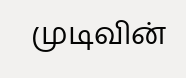முடிவின்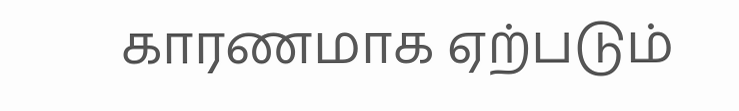காரணமாக ஏற்படும்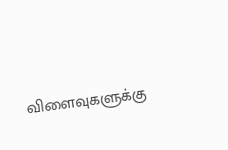விளைவுகளுக்கு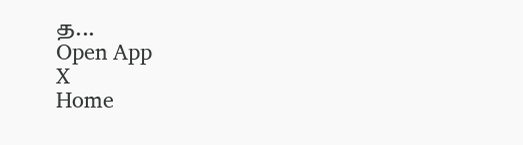த...
Open App
X
Home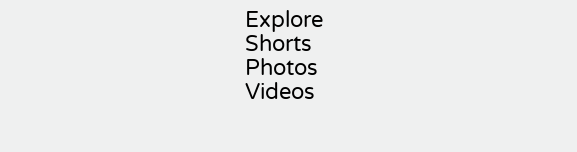Explore
Shorts
Photos
Videos